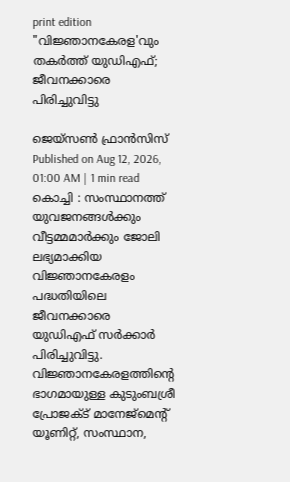print edition "വിജ്ഞാനകേരള'വും തകർത്ത് യുഡിഎഫ്; ജീവനക്കാരെ പിരിച്ചുവിട്ടു

ജെയ്സൺ ഫ്രാൻസിസ്
Published on Aug 12, 2026, 01:00 AM | 1 min read
കൊച്ചി : സംസ്ഥാനത്ത് യുവജനങ്ങൾക്കും വീട്ടമ്മമാർക്കും ജോലി ലഭ്യമാക്കിയ വിജ്ഞാനകേരളം പദ്ധതിയിലെ ജീവനക്കാരെ യുഡിഎഫ് സർക്കാർ പിരിച്ചുവിട്ടു. വിജ്ഞാനകേരളത്തിന്റെ ഭാഗമായുള്ള കുടുംബശ്രീ പ്രോജക്ട് മാനേജ്മെന്റ് യൂണിറ്റ്, സംസ്ഥാന,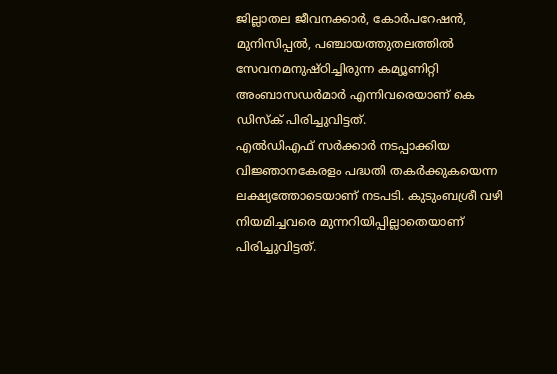ജില്ലാതല ജീവനക്കാർ, കോർപറേഷൻ, മുനിസിപ്പൽ, പഞ്ചായത്തുതലത്തിൽ സേവനമനുഷ്ഠിച്ചിരുന്ന കമ്യൂണിറ്റി അംബാസഡർമാർ എന്നിവരെയാണ് കെ ഡിസ്ക് പിരിച്ചുവിട്ടത്.
എൽഡിഎഫ് സർക്കാർ നടപ്പാക്കിയ വിജ്ഞാനകേരളം പദ്ധതി തകർക്കുകയെന്ന ലക്ഷ്യത്തോടെയാണ് നടപടി. കുടുംബശ്രീ വഴി നിയമിച്ചവരെ മുന്നറിയിപ്പില്ലാതെയാണ് പിരിച്ചുവിട്ടത്.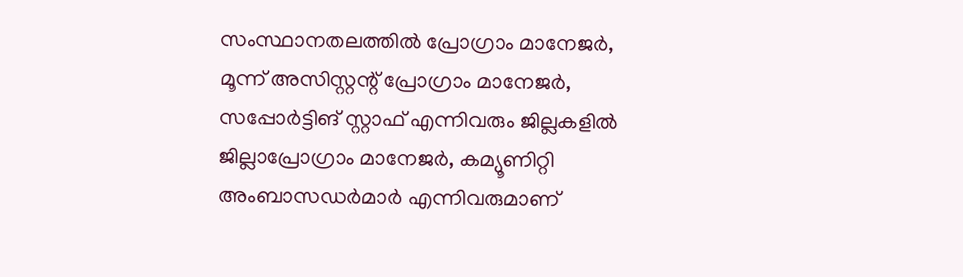സംസ്ഥാനതലത്തിൽ പ്രോഗ്രാം മാനേജർ, മൂന്ന് അസിസ്റ്റന്റ് പ്രോഗ്രാം മാനേജർ, സപ്പോർട്ടിങ് സ്റ്റാഫ് എന്നിവരും ജില്ലകളിൽ ജില്ലാപ്രോഗ്രാം മാനേജർ, കമ്യൂണിറ്റി അംബാസഡർമാർ എന്നിവരുമാണ്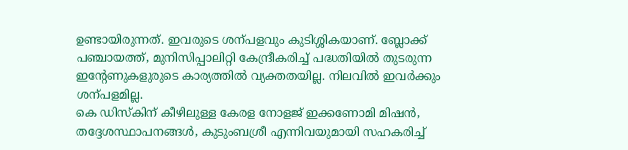ഉണ്ടായിരുന്നത്. ഇവരുടെ ശന്പളവും കുടിശ്ശികയാണ്. ബ്ലോക്ക് പഞ്ചായത്ത്, മുനിസിപ്പാലിറ്റി കേന്ദ്രീകരിച്ച് പദ്ധതിയിൽ തുടരുന്ന ഇന്റേണുകളുരുടെ കാര്യത്തിൽ വ്യക്തതയില്ല. നിലവിൽ ഇവർക്കും ശന്പളമില്ല.
കെ ഡിസ്കിന് കീഴിലുള്ള കേരള നോളജ് ഇക്കണോമി മിഷൻ, തദ്ദേശസ്ഥാപനങ്ങൾ, കുടുംബശ്രീ എന്നിവയുമായി സഹകരിച്ച്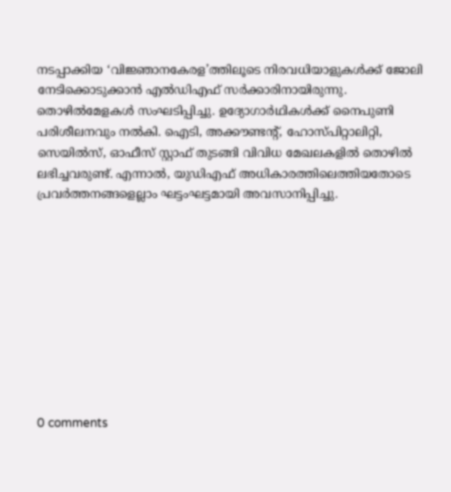നടപ്പാക്കിയ ‘വിജ്ഞാനകേരള’ത്തിലൂടെ നിരവധിയാളുകൾക്ക് ജോലി നേടിക്കൊടുക്കാൻ എൽഡിഎഫ് സർക്കാരിനായിരുന്നു. തൊഴിൽമേളകൾ സംഘടിപ്പിച്ചു. ഉദ്യോഗാർഥികൾക്ക് നൈപുണി പരിശീലനവും നൽകി. ഐടി, അക്കൗണ്ടന്റ്, ഹോസ്പിറ്റാലിറ്റി, സെയിൽസ്, ഓഫീസ് സ്റ്റാഫ് തുടങ്ങി വിവിധ മേഖലകളിൽ തൊഴിൽ ലഭിച്ചവരുണ്ട്. എന്നാൽ, യുഡിഎഫ് അധികാരത്തിലെത്തിയതോടെ പ്രവർത്തനങ്ങളെല്ലാം ഘട്ടംഘട്ടമായി അവസാനിപ്പിച്ചു.










0 comments